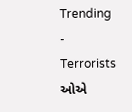Trending
- Terrorists ઓએ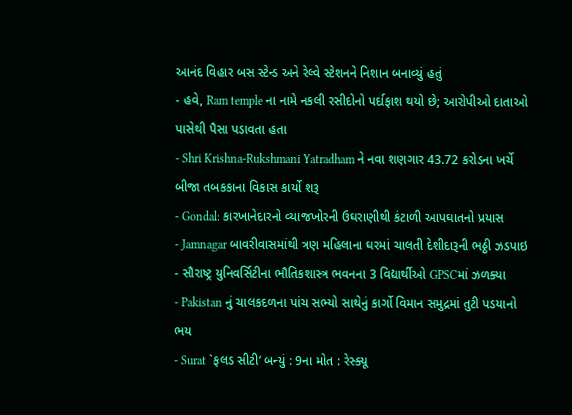આનંદ વિહાર બસ સ્ટેન્ડ અને રેલ્વે સ્ટેશનને નિશાન બનાવ્યું હતું
- હવે, Ram temple ના નામે નકલી રસીદોનો પર્દાફાશ થયો છે; આરોપીઓ દાતાઓ પાસેથી પૈસા પડાવતા હતા
- Shri Krishna-Rukshmani Yatradham ને નવા શણગાર 43.72 કરોડના ખર્ચે બીજા તબકકાના વિકાસ કાર્યો શરૂ
- Gondal: કારખાનેદારનો વ્યાજખોરની ઉઘરાણીથી કંટાળી આપઘાતનો પ્રયાસ
- Jamnagar બાવરીવાસમાંથી ત્રણ મહિલાના ઘરમાં ચાલતી દેશીદારૂની ભઠ્ઠી ઝડપાઇ
- સૌરાષ્ટ્ર યુનિવર્સિટીના ભૌતિકશાસ્ત્ર ભવનના 3 વિદ્યાર્થીઓ GPSCમાં ઝળક્યા
- Pakistan નું ચાલકદળના પાંચ સભ્યો સાથેનું કાર્ગો વિમાન સમુદ્રમાં તુટી પડયાનો ભય
- Surat `ફલડ સીટી’ બન્યું : 9ના મોત : રેસ્ક્યૂ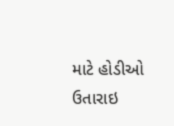માટે હોડીઓ ઉતારાઇ